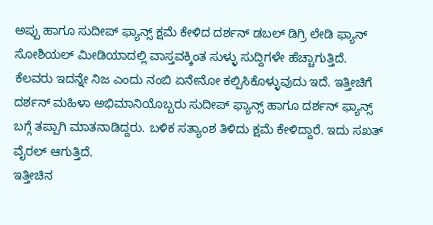ಅಪ್ಪು ಹಾಗೂ ಸುದೀಪ್ ಫ್ಯಾನ್ಸ್ ಕ್ಷಮೆ ಕೇಳಿದ ದರ್ಶನ್ ಡಬಲ್ ಡಿಗ್ರಿ ಲೇಡಿ ಫ್ಯಾನ್
ಸೋಶಿಯಲ್ ಮೀಡಿಯಾದಲ್ಲಿ ವಾಸ್ತವಕ್ಕಿಂತ ಸುಳ್ಳು ಸುದ್ದಿಗಳೇ ಹೆಚ್ಚಾಗುತ್ತಿದೆ. ಕೆಲವರು ಇದನ್ನೇ ನಿಜ ಎಂದು ನಂಬಿ ಏನೇನೋ ಕಲ್ಪಿಸಿಕೊಳ್ಳುವುದು ಇದೆ. ಇತ್ತೀಚಿಗೆ ದರ್ಶನ್ ಮಹಿಳಾ ಅಭಿಮಾನಿಯೊಬ್ಬರು ಸುದೀಪ್ ಫ್ಯಾನ್ಸ್ ಹಾಗೂ ದರ್ಶನ್ ಫ್ಯಾನ್ಸ್ ಬಗ್ಗೆ ತಪ್ಪಾಗಿ ಮಾತನಾಡಿದ್ದರು. ಬಳಿಕ ಸತ್ಯಾಂಶ ತಿಳಿದು ಕ್ಷಮೆ ಕೇಳಿದ್ದಾರೆ. ಇದು ಸಖತ್ ವೈರಲ್ ಆಗುತ್ತಿದೆ.
ಇತ್ತೀಚಿನ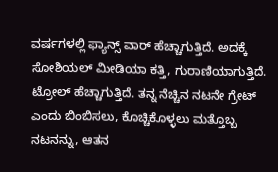ವರ್ಷಗಳಲ್ಲಿ ಫ್ಯಾನ್ಸ್ ವಾರ್ ಹೆಚ್ಚಾಗುತ್ತಿದೆ. ಅದಕ್ಕೆ ಸೋಶಿಯಲ್ ಮೀಡಿಯಾ ಕತ್ತಿ, ಗುರಾಣಿಯಾಗುತ್ತಿದೆ. ಟ್ರೋಲ್ ಹೆಚ್ಚಾಗುತ್ತಿದೆ. ತನ್ನ ನೆಚ್ಚಿನ ನಟನೇ ಗ್ರೇಟ್ ಎಂದು ಬಿಂಬಿಸಲು, ಕೊಚ್ಚಿಕೊಳ್ಳಲು ಮತ್ತೊಬ್ಬ ನಟನನ್ನು, ಆತನ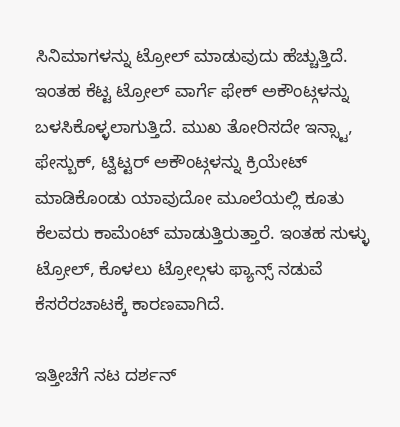ಸಿನಿಮಾಗಳನ್ನು ಟ್ರೋಲ್ ಮಾಡುವುದು ಹೆಚ್ಚುತ್ತಿದೆ. ಇಂತಹ ಕೆಟ್ಟ ಟ್ರೋಲ್ ವಾರ್ಗೆ ಫೇಕ್ ಅಕೌಂಟ್ಗಳನ್ನು ಬಳಸಿಕೊಳ್ಳಲಾಗುತ್ತಿದೆ. ಮುಖ ತೋರಿಸದೇ ಇನ್ಸ್ಟಾ, ಫೇಸ್ಬುಕ್, ಟ್ವಿಟ್ಟರ್ ಅಕೌಂಟ್ಗಳನ್ನು ಕ್ರಿಯೇಟ್ ಮಾಡಿಕೊಂಡು ಯಾವುದೋ ಮೂಲೆಯಲ್ಲಿ ಕೂತು ಕೆಲವರು ಕಾಮೆಂಟ್ ಮಾಡುತ್ತಿರುತ್ತಾರೆ. ಇಂತಹ ಸುಳ್ಳು ಟ್ರೋಲ್, ಕೊಳಲು ಟ್ರೋಲ್ಗಳು ಫ್ಯಾನ್ಸ್ ನಡುವೆ ಕೆಸರೆರಚಾಟಕ್ಕೆ ಕಾರಣವಾಗಿದೆ.

ಇತ್ತೀಚೆಗೆ ನಟ ದರ್ಶನ್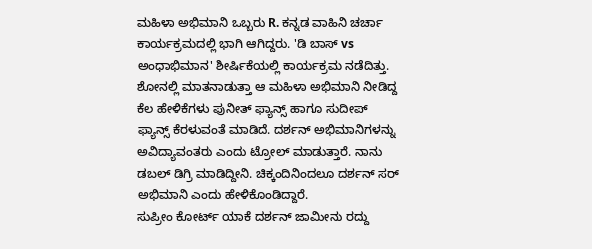ಮಹಿಳಾ ಅಭಿಮಾನಿ ಒಬ್ಬರು R. ಕನ್ನಡ ವಾಹಿನಿ ಚರ್ಚಾ ಕಾರ್ಯಕ್ರಮದಲ್ಲಿ ಭಾಗಿ ಆಗಿದ್ದರು. 'ಡಿ ಬಾಸ್ vs ಅಂಧಾಭಿಮಾನ' ಶೀರ್ಷಿಕೆಯಲ್ಲಿ ಕಾರ್ಯಕ್ರಮ ನಡೆದಿತ್ತು. ಶೋನಲ್ಲಿ ಮಾತನಾಡುತ್ತಾ ಆ ಮಹಿಳಾ ಅಭಿಮಾನಿ ನೀಡಿದ್ದ ಕೆಲ ಹೇಳಿಕೆಗಳು ಪುನೀತ್ ಫ್ಯಾನ್ಸ್ ಹಾಗೂ ಸುದೀಪ್ ಫ್ಯಾನ್ಸ್ ಕೆರಳುವಂತೆ ಮಾಡಿದೆ. ದರ್ಶನ್ ಅಭಿಮಾನಿಗಳನ್ನು ಅವಿದ್ಯಾವಂತರು ಎಂದು ಟ್ರೋಲ್ ಮಾಡುತ್ತಾರೆ. ನಾನು ಡಬಲ್ ಡಿಗ್ರಿ ಮಾಡಿದ್ದೀನಿ. ಚಿಕ್ಕಂದಿನಿಂದಲೂ ದರ್ಶನ್ ಸರ್ ಅಭಿಮಾನಿ ಎಂದು ಹೇಳಿಕೊಂಡಿದ್ದಾರೆ.
ಸುಪ್ರೀಂ ಕೋರ್ಟ್ ಯಾಕೆ ದರ್ಶನ್ ಜಾಮೀನು ರದ್ದು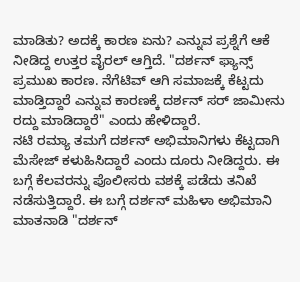ಮಾಡಿತು? ಅದಕ್ಕೆ ಕಾರಣ ಏನು? ಎನ್ನುವ ಪ್ರಶ್ನೆಗೆ ಆಕೆ ನೀಡಿದ್ದ ಉತ್ತರ ವೈರಲ್ ಆಗ್ತಿದೆ. "ದರ್ಶನ್ ಫ್ಯಾನ್ಸ್ ಪ್ರಮುಖ ಕಾರಣ. ನೆಗೆಟಿವ್ ಆಗಿ ಸಮಾಜಕ್ಕೆ ಕೆಟ್ಟದು ಮಾಡ್ತಿದ್ದಾರೆ ಎನ್ನುವ ಕಾರಣಕ್ಕೆ ದರ್ಶನ್ ಸರ್ ಜಾಮೀನು ರದ್ದು ಮಾಡಿದ್ದಾರೆ" ಎಂದು ಹೇಳಿದ್ದಾರೆ.
ನಟಿ ರಮ್ಯಾ ತಮಗೆ ದರ್ಶನ್ ಅಭಿಮಾನಿಗಳು ಕೆಟ್ಟದಾಗಿ ಮೆಸೇಜ್ ಕಳುಹಿಸಿದ್ದಾರೆ ಎಂದು ದೂರು ನೀಡಿದ್ದರು. ಈ ಬಗ್ಗೆ ಕೆಲವರನ್ನು ಪೊಲೀಸರು ವಶಕ್ಕೆ ಪಡೆದು ತನಿಖೆ ನಡೆಸುತ್ತಿದ್ದಾರೆ. ಈ ಬಗ್ಗೆ ದರ್ಶನ್ ಮಹಿಳಾ ಅಭಿಮಾನಿ ಮಾತನಾಡಿ "ದರ್ಶನ್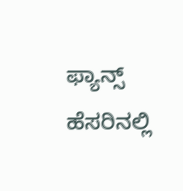ಫ್ಯಾನ್ಸ್ ಹೆಸರಿನಲ್ಲಿ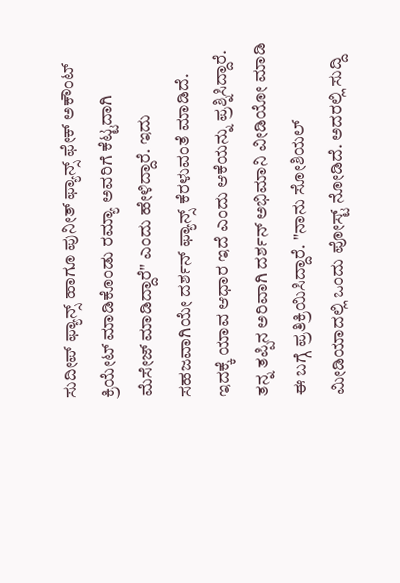ಸುದೀಪ್ ಫ್ಯಾನ್ಸ್ ಹಾಗೂ ಪುನೀತ್ ಫ್ಯಾನ್ಸ್ ಫೇಕ್ ಅಕೌಂಟ್ ಕ್ರಿಯೇಟ್ ಮಾಡಿಕೊಂಡು ರಮ್ಯಾ ಅವರಿಗೆ ಕೆಟ್ಟದಾಗಿ ಮೆಸೇಜ್ ಮಾಡಿದ್ದಾರೆ" ಎಂದು ಹೇಳಿದ್ದಾರೆ. ಇದು ಸಹಜವಾಗಿಯೇ ದರ್ಶನ್ ಫ್ಯಾನ್ಸ್ ಕೆರಳುವಂತೆ ಮಾಡಿದೆ. ಇದಕ್ಕೆ ಯಾವ ಆಧಾರ ಇದೆ ಎಂದು ಆಕೆಯನ್ನು ಪ್ರಶ್ನಿಸಿದ್ದಾರೆ.
ತನ್ನ ತಪ್ಪಿನ ಅರಿವಾಗಿ ದರ್ಶನ್ ಅಭಿಮಾನಿ ವೀಡಿಯೋ ಮಾಡಿ ಈ ಬಗ್ಗೆ ಪ್ರತಿಕ್ರಿಯಿಸಿದ್ದಾರೆ. "ನಾನು ಸೋಶಿಯಲ್ ಮೀಡಿಯಾದಲ್ಲಿ ಒಂದು ಪೋಸ್ಟ್ ನೋಡಿದೆ. ಅದರಲ್ಲಿ ಸುದ್ದಿ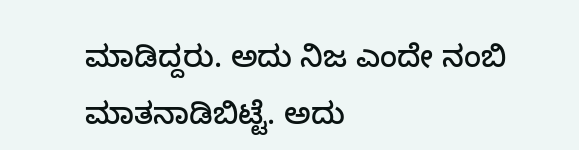ಮಾಡಿದ್ದರು. ಅದು ನಿಜ ಎಂದೇ ನಂಬಿ ಮಾತನಾಡಿಬಿಟ್ಟೆ. ಅದು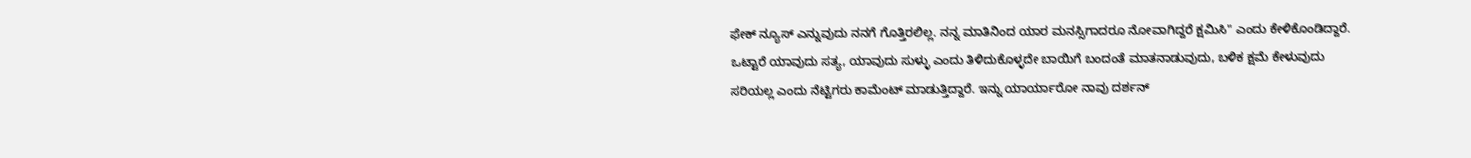ಫೇಕ್ ನ್ಯೂಸ್ ಎನ್ನುವುದು ನನಗೆ ಗೊತ್ತಿರಲಿಲ್ಲ. ನನ್ನ ಮಾತಿನಿಂದ ಯಾರ ಮನಸ್ಸಿಗಾದರೂ ನೋವಾಗಿದ್ದರೆ ಕ್ಷಮಿಸಿ" ಎಂದು ಕೇಳಿಕೊಂಡಿದ್ದಾರೆ.
ಒಟ್ಟಾರೆ ಯಾವುದು ಸತ್ಯ, ಯಾವುದು ಸುಳ್ಳು ಎಂದು ತಿಳಿದುಕೊಳ್ಳದೇ ಬಾಯಿಗೆ ಬಂದಂತೆ ಮಾತನಾಡುವುದು, ಬಳಿಕ ಕ್ಷಮೆ ಕೇಳುವುದು ಸರಿಯಲ್ಲ ಎಂದು ನೆಟ್ಟಿಗರು ಕಾಮೆಂಟ್ ಮಾಡುತ್ತಿದ್ದಾರೆ. ಇನ್ನು ಯಾರ್ಯಾರೋ ನಾವು ದರ್ಶನ್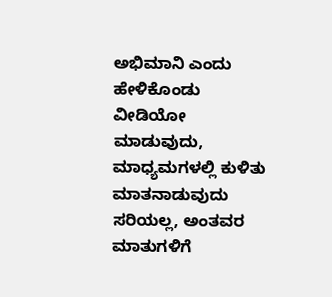ಅಭಿಮಾನಿ ಎಂದು ಹೇಳಿಕೊಂಡು ವೀಡಿಯೋ ಮಾಡುವುದು, ಮಾಧ್ಯಮಗಳಲ್ಲಿ ಕುಳಿತು ಮಾತನಾಡುವುದು ಸರಿಯಲ್ಲ, ಅಂತವರ ಮಾತುಗಳಿಗೆ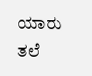ಯಾರು ತಲೆ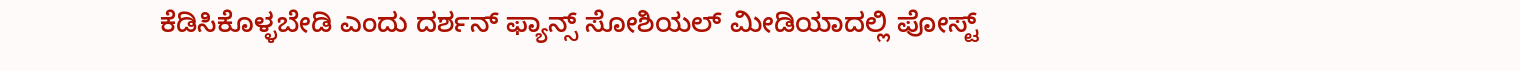ಕೆಡಿಸಿಕೊಳ್ಳಬೇಡಿ ಎಂದು ದರ್ಶನ್ ಫ್ಯಾನ್ಸ್ ಸೋಶಿಯಲ್ ಮೀಡಿಯಾದಲ್ಲಿ ಪೋಸ್ಟ್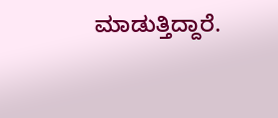ಮಾಡುತ್ತಿದ್ದಾರೆ.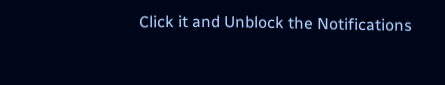Click it and Unblock the Notifications